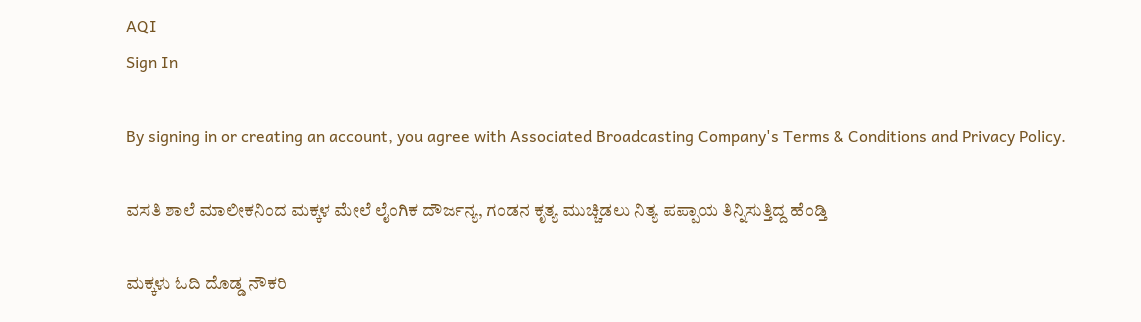AQI
Sign In

By signing in or creating an account, you agree with Associated Broadcasting Company's Terms & Conditions and Privacy Policy.

ವಸತಿ ಶಾಲೆ ಮಾಲೀಕನಿಂದ ಮಕ್ಕಳ ಮೇಲೆ ಲೈಂಗಿಕ ದೌರ್ಜನ್ಯ, ಗಂಡನ ಕೃತ್ಯ ಮುಚ್ಚಿಡಲು ನಿತ್ಯ ಪಪ್ಪಾಯ ತಿನ್ನಿಸುತ್ತಿದ್ದ ಹೆಂಡ್ತಿ

ಮಕ್ಕಳು ಓದಿ ದೊಡ್ಡ ನೌಕರಿ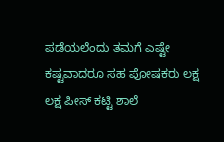ಪಡೆಯಲೆಂದು ತಮಗೆ ಎಷ್ಟೇ ಕಷ್ಟವಾದರೂ ಸಹ ಪೋಷಕರು ಲಕ್ಷ ಲಕ್ಷ ಪೀಸ್ ಕಟ್ಟಿ ಶಾಲೆ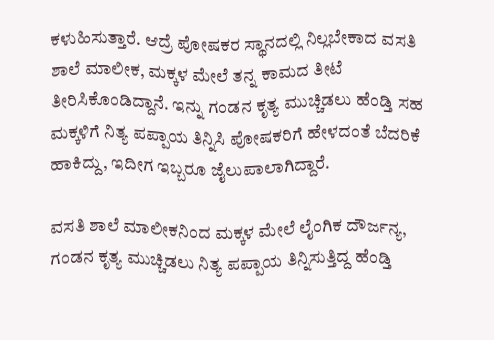ಕಳುಹಿಸುತ್ತಾರೆ. ಆದ್ರೆ ಪೋಷಕರ ಸ್ಥಾನದಲ್ಲಿ ನಿಲ್ಲಬೇಕಾದ ವಸತಿ ಶಾಲೆ ಮಾಲೀಕ, ಮಕ್ಕಳ ಮೇಲೆ ತನ್ನ ಕಾಮದ ತೀಟೆ ತೀರಿಸಿಕೊಂಡಿದ್ದಾನೆ. ಇನ್ನು ಗಂಡನ ಕೃತ್ಯ ಮುಚ್ಚಿಡಲು ಹೆಂಡ್ತಿ ಸಹ ಮಕ್ಕಳಿಗೆ ನಿತ್ಯ ಪಪ್ಪಾಯ ತಿನ್ನಿಸಿ ಪೋಷಕರಿಗೆ ಹೇಳದಂತೆ ಬೆದರಿಕೆ ಹಾಕಿದ್ದು, ಇದೀಗ ಇಬ್ಬರೂ ಜೈಲುಪಾಲಾಗಿದ್ದಾರೆ.

ವಸತಿ ಶಾಲೆ ಮಾಲೀಕನಿಂದ ಮಕ್ಕಳ ಮೇಲೆ ಲೈಂಗಿಕ ದೌರ್ಜನ್ಯ, ಗಂಡನ ಕೃತ್ಯ ಮುಚ್ಚಿಡಲು ನಿತ್ಯ ಪಪ್ಪಾಯ ತಿನ್ನಿಸುತ್ತಿದ್ದ ಹೆಂಡ್ತಿ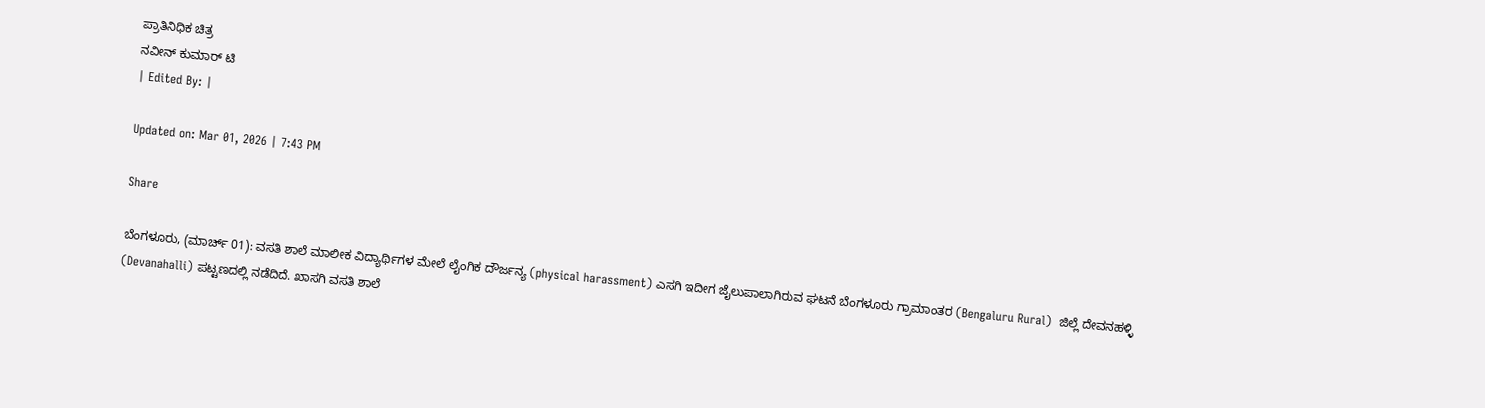ಪ್ರಾತಿನಿಧಿಕ ಚಿತ್ರ
ನವೀನ್ ಕುಮಾರ್ ಟಿ
| Edited By: |

Updated on: Mar 01, 2026 | 7:43 PM

Share

ಬೆಂಗಳೂರು, (ಮಾರ್ಚ್ 01): ವಸತಿ ಶಾಲೆ ಮಾಲೀಕ ವಿದ್ಯಾರ್ಥಿಗಳ ಮೇಲೆ ಲೈಂಗಿಕ ದೌರ್ಜನ್ಯ (physical harassment) ಎಸಗಿ ಇದೀಗ ಜೈಲುಪಾಲಾಗಿರುವ ಘಟನೆ ಬೆಂಗಳೂರು ಗ್ರಾಮಾಂತರ (Bengaluru Rural)  ಜಿಲ್ಲೆ ದೇವನಹಳ್ಳಿ (Devanahalli) ಪಟ್ಟಣದಲ್ಲಿ ನಡೆದಿದೆ. ಖಾಸಗಿ ವಸತಿ ಶಾಲೆ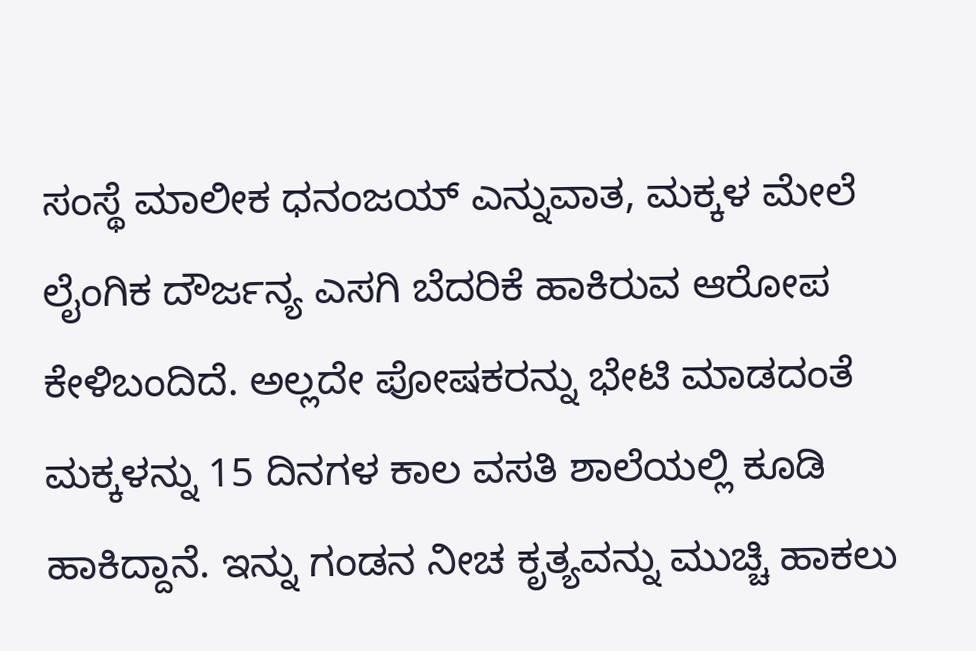ಸಂಸ್ಥೆ ಮಾಲೀಕ ಧನಂಜಯ್ ಎನ್ನುವಾತ, ಮಕ್ಕಳ ಮೇಲೆ ಲೈಂಗಿಕ ದೌರ್ಜನ್ಯ ಎಸಗಿ ಬೆದರಿಕೆ ಹಾಕಿರುವ ಆರೋಪ ಕೇಳಿಬಂದಿದೆ. ಅಲ್ಲದೇ ಪೋಷಕರನ್ನು ಭೇಟಿ ಮಾಡದಂತೆ ಮಕ್ಕಳನ್ನು 15 ದಿನಗಳ ಕಾಲ ವಸತಿ ಶಾಲೆಯಲ್ಲಿ ಕೂಡಿ ಹಾಕಿದ್ದಾನೆ. ಇನ್ನು ಗಂಡನ ನೀಚ ಕೃತ್ಯವನ್ನು ಮುಚ್ಚಿ ಹಾಕಲು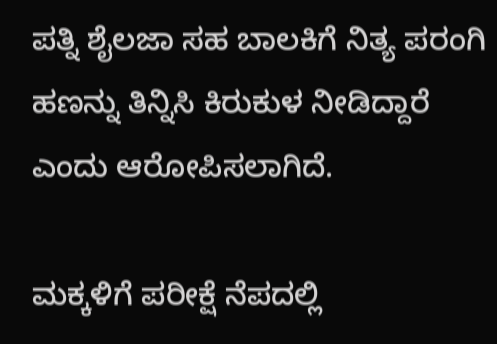ಪತ್ನಿ ಶೈಲಜಾ ಸಹ ಬಾಲಕಿಗೆ ನಿತ್ಯ ಪರಂಗಿ ಹಣನ್ನು ತಿನ್ನಿಸಿ ಕಿರುಕುಳ ನೀಡಿದ್ದಾರೆ ಎಂದು ಆರೋಪಿಸಲಾಗಿದೆ.

ಮಕ್ಕಳಿಗೆ ಪರೀಕ್ಷೆ ನೆಪದಲ್ಲಿ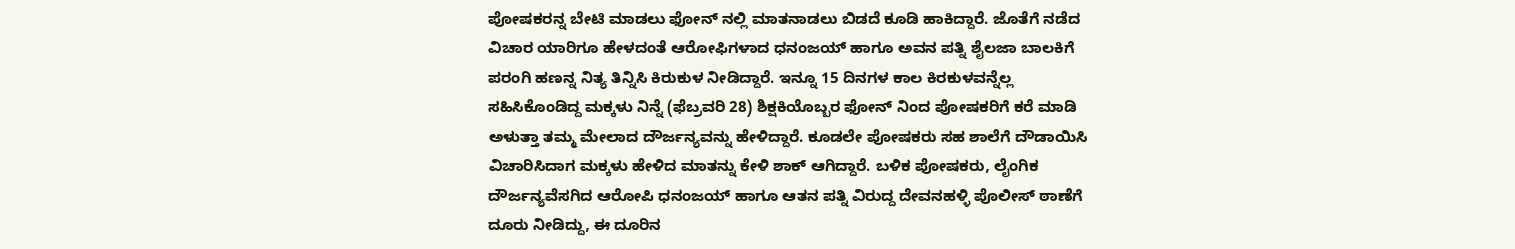ಪೋಷಕರನ್ನ ಬೇಟಿ ಮಾಡಲು ಫೋನ್ ನಲ್ಲಿ ಮಾತನಾಡಲು ಬಿಡದೆ ಕೂಡಿ ಹಾಕಿದ್ದಾರೆ. ಜೊತೆಗೆ ನಡೆದ ವಿಚಾರ ಯಾರಿಗೂ ಹೇಳದಂತೆ ಆರೋಫಿಗಳಾದ ಧನಂಜಯ್ ಹಾಗೂ ಅವನ ಪತ್ನಿ ಶೈಲಜಾ ಬಾಲಕಿಗೆ ಪರಂಗಿ ಹಣನ್ನ ನಿತ್ಯ ತಿನ್ನಿಸಿ ಕಿರುಕುಳ ನೀಡಿದ್ದಾರೆ. ಇನ್ನೂ 15 ದಿನಗಳ ಕಾಲ ಕಿರಕುಳವನ್ನೆಲ್ಲ ಸಹಿಸಿಕೊಂಡಿದ್ದ ಮಕ್ಕಳು ನಿನ್ನೆ (ಫೆಬ್ರವರಿ 28) ಶಿಕ್ಷಕಿಯೊಬ್ಬರ ಫೋನ್ ನಿಂದ ಪೋಷಕರಿಗೆ ಕರೆ ಮಾಡಿ ಅಳುತ್ತಾ ತಮ್ಮ ಮೇಲಾದ ದೌರ್ಜನ್ಯವನ್ನು ಹೇಳಿದ್ದಾರೆ. ಕೂಡಲೇ ಪೋಷಕರು ಸಹ ಶಾಲೆಗೆ ದೌಡಾಯಿಸಿ ವಿಚಾರಿಸಿದಾಗ ಮಕ್ಕಳು ಹೇಳಿದ ಮಾತನ್ನು ಕೇಳಿ ಶಾಕ್ ಆಗಿದ್ದಾರೆ. ಬಳಿಕ ಪೋಷಕರು, ಲೈಂಗಿಕ ದೌರ್ಜನ್ಯವೆಸಗಿದ ಆರೋಪಿ ಧನಂಜಯ್ ಹಾಗೂ ಆತನ ಪತ್ನಿ ವಿರುದ್ದ ದೇವನಹಳ್ಳಿ ಪೊಲೀಸ್ ಠಾಣೆಗೆ ದೂರು ನೀಡಿದ್ದು, ಈ ದೂರಿನ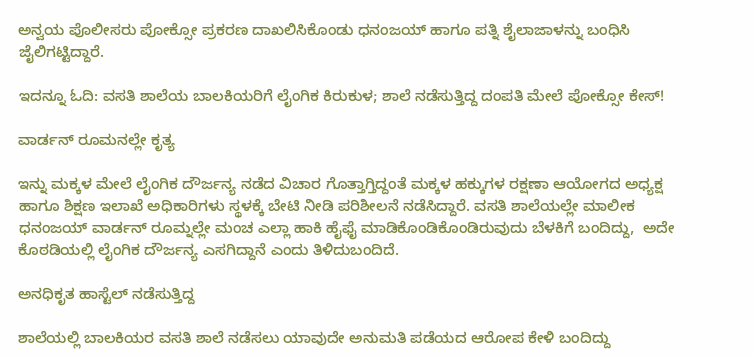ಅನ್ವಯ ಪೊಲೀಸರು ಪೋಕ್ಸೋ ಪ್ರಕರಣ ದಾಖಲಿಸಿಕೊಂಡು ಧನಂಜಯ್ ಹಾಗೂ ಪತ್ನಿ ಶೈಲಾಜಾಳನ್ನು ಬಂಧಿಸಿ ಜೈಲಿಗಟ್ಟಿದ್ದಾರೆ.

ಇದನ್ನೂ ಓದಿ: ವಸತಿ ಶಾಲೆಯ ಬಾಲಕಿಯರಿಗೆ ಲೈಂಗಿಕ ಕಿರುಕುಳ; ಶಾಲೆ ನಡೆಸುತ್ತಿದ್ದ ದಂಪತಿ ಮೇಲೆ ಪೋಕ್ಸೋ ಕೇಸ್!

ವಾರ್ಡನ್ ರೂಮನಲ್ಲೇ ಕೃತ್ಯ

ಇನ್ನು ಮಕ್ಕಳ ಮೇಲೆ ಲೈಂಗಿಕ ದೌರ್ಜನ್ಯ ನಡೆದ ವಿಚಾರ ಗೊತ್ತಾಗ್ತಿದ್ದಂತೆ ಮಕ್ಕಳ ಹಕ್ಕುಗಳ ರಕ್ಷಣಾ ಆಯೋಗದ ಅಧ್ಯಕ್ಷ ಹಾಗೂ ಶಿಕ್ಷಣ ಇಲಾಖೆ ಅಧಿಕಾರಿಗಳು ಸ್ಥಳಕ್ಕೆ ಬೇಟಿ ನೀಡಿ ಪರಿಶೀಲನೆ ನಡೆಸಿದ್ದಾರೆ. ವಸತಿ ಶಾಲೆಯಲ್ಲೇ ಮಾಲೀಕ ಧನಂಜಯ್ ವಾರ್ಡನ್ ರೂಮ್ನಲ್ಲೇ ಮಂಚ ಎಲ್ಲಾ ಹಾಕಿ ಹೈಫೈ ಮಾಡಿಕೊಂಡಿಕೊಂಡಿರುವುದು ಬೆಳಕಿಗೆ ಬಂದಿದ್ದು,  ಅದೇ ಕೊಠಡಿಯಲ್ಲಿ ಲೈಂಗಿಕ ದೌರ್ಜನ್ಯ ಎಸಗಿದ್ದಾನೆ ಎಂದು ತಿಳಿದುಬಂದಿದೆ.

ಅನಧಿಕೃತ ಹಾಸ್ಟೆಲ್ ನಡೆಸುತ್ತಿದ್ದ

ಶಾಲೆಯಲ್ಲಿ ಬಾಲಕಿಯರ ವಸತಿ ಶಾಲೆ ನಡೆಸಲು ಯಾವುದೇ ಅನುಮತಿ ಪಡೆಯದ ಆರೋಪ ಕೇಳಿ ಬಂದಿದ್ದು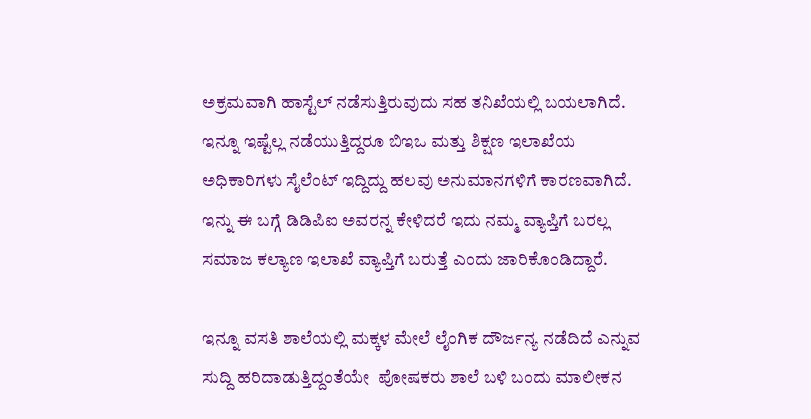ಅಕ್ರಮವಾಗಿ ಹಾಸ್ಟೆಲ್ ನಡೆಸುತ್ತಿರುವುದು ಸಹ ತನಿಖೆಯಲ್ಲಿ ಬಯಲಾಗಿದೆ. ಇನ್ನೂ ಇಷ್ಟೆಲ್ಲ ನಡೆಯುತ್ತಿದ್ದರೂ ಬಿಇಒ ಮತ್ತು ಶಿಕ್ಷಣ ಇಲಾಖೆಯ ಅಧಿಕಾರಿಗಳು ಸೈಲೆಂಟ್ ಇದ್ದಿದ್ದು ಹಲವು ಅನುಮಾನಗಳಿಗೆ ಕಾರಣವಾಗಿದೆ. ಇನ್ನು ಈ ಬಗ್ಗೆ ಡಿಡಿಪಿಐ ಅವರನ್ನ ಕೇಳಿದರೆ ಇದು ನಮ್ಮ ವ್ಯಾಪ್ತಿಗೆ ಬರಲ್ಲ ಸಮಾಜ ಕಲ್ಯಾಣ ಇಲಾಖೆ ವ್ಯಾಪ್ತಿಗೆ ಬರುತ್ತೆ ಎಂದು ಜಾರಿಕೊಂಡಿದ್ದಾರೆ.

ಇನ್ನೂ ವಸತಿ ಶಾಲೆಯಲ್ಲಿ ಮಕ್ಕಳ ಮೇಲೆ ಲೈಂಗಿಕ ದೌರ್ಜನ್ಯ ನಡೆದಿದೆ ಎನ್ನುವ ಸುದ್ದಿ ಹರಿದಾಡುತ್ತಿದ್ದಂತೆಯೇ  ಪೋಷಕರು ಶಾಲೆ ಬಳಿ ಬಂದು ಮಾಲೀಕನ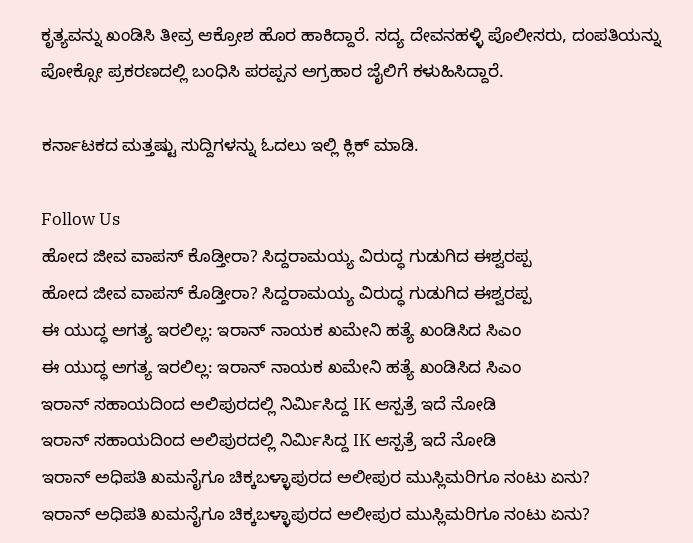ಕೃತ್ಯವನ್ನು ಖಂಡಿಸಿ ತೀವ್ರ ಆಕ್ರೋಶ ಹೊರ ಹಾಕಿದ್ದಾರೆ. ಸದ್ಯ ದೇವನಹಳ್ಳಿ ಪೊಲೀಸರು, ದಂಪತಿಯನ್ನು ಪೋಕ್ಸೋ ಪ್ರಕರಣದಲ್ಲಿ ಬಂಧಿಸಿ ಪರಪ್ಪನ ಅಗ್ರಹಾರ ಜೈಲಿಗೆ ಕಳುಹಿಸಿದ್ದಾರೆ.

ಕರ್ನಾಟಕದ ಮತ್ತಷ್ಟು ಸುದ್ದಿಗಳನ್ನು ಓದಲು ಇಲ್ಲಿ ಕ್ಲಿಕ್ ಮಾಡಿ.

Follow Us
ಹೋದ ಜೀವ ವಾಪಸ್‌ ಕೊಡ್ತೀರಾ? ಸಿದ್ದರಾಮಯ್ಯ ವಿರುದ್ಧ ಗುಡುಗಿದ ಈಶ್ವರಪ್ಪ
ಹೋದ ಜೀವ ವಾಪಸ್‌ ಕೊಡ್ತೀರಾ? ಸಿದ್ದರಾಮಯ್ಯ ವಿರುದ್ಧ ಗುಡುಗಿದ ಈಶ್ವರಪ್ಪ
ಈ ಯುದ್ಧ ಅಗತ್ಯ ಇರಲಿಲ್ಲ: ಇರಾನ್ ನಾಯಕ ಖಮೇನಿ ಹತ್ಯೆ ಖಂಡಿಸಿದ ಸಿಎಂ
ಈ ಯುದ್ಧ ಅಗತ್ಯ ಇರಲಿಲ್ಲ: ಇರಾನ್ ನಾಯಕ ಖಮೇನಿ ಹತ್ಯೆ ಖಂಡಿಸಿದ ಸಿಎಂ
ಇರಾನ್ ಸಹಾಯದಿಂದ ಅಲಿಪುರದಲ್ಲಿ ನಿರ್ಮಿಸಿದ್ದ IK ಆಸ್ಪತ್ರೆ ಇದೆ ನೋಡಿ
ಇರಾನ್ ಸಹಾಯದಿಂದ ಅಲಿಪುರದಲ್ಲಿ ನಿರ್ಮಿಸಿದ್ದ IK ಆಸ್ಪತ್ರೆ ಇದೆ ನೋಡಿ
ಇರಾನ್ ಅಧಿಪತಿ ಖಮನೈಗೂ ಚಿಕ್ಕಬಳ್ಳಾಪುರದ ಅಲೀಪುರ ಮುಸ್ಲಿಮರಿಗೂ ನಂಟು ಏನು?
ಇರಾನ್ ಅಧಿಪತಿ ಖಮನೈಗೂ ಚಿಕ್ಕಬಳ್ಳಾಪುರದ ಅಲೀಪುರ ಮುಸ್ಲಿಮರಿಗೂ ನಂಟು ಏನು?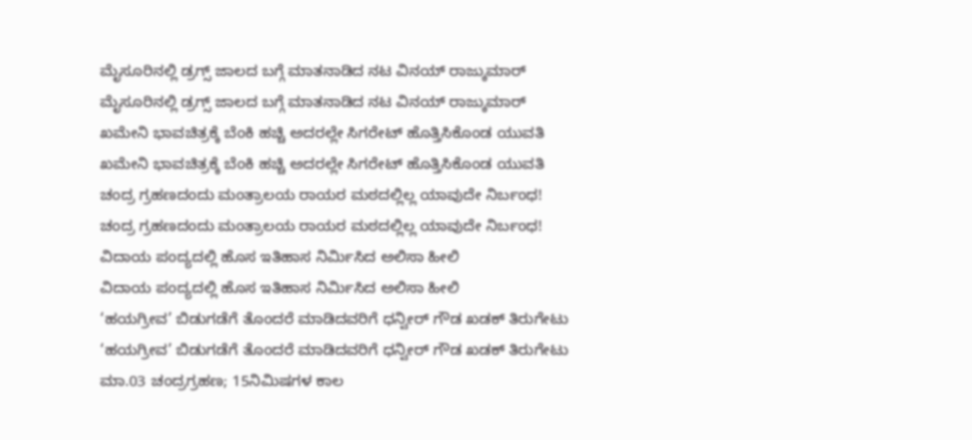ಮೈಸೂರಿನಲ್ಲಿ ಡ್ರಗ್ಸ್ ಜಾಲದ ಬಗ್ಗೆ ಮಾತನಾಡಿದ ನಟ ವಿನಯ್ ರಾಜ್ಕುಮಾರ್
ಮೈಸೂರಿನಲ್ಲಿ ಡ್ರಗ್ಸ್ ಜಾಲದ ಬಗ್ಗೆ ಮಾತನಾಡಿದ ನಟ ವಿನಯ್ ರಾಜ್ಕುಮಾರ್
ಖಮೇನಿ ಭಾವಚಿತ್ರಕ್ಕೆ ಬೆಂಕಿ ಹಚ್ಚಿ ಅದರಲ್ಲೇ ಸಿಗರೇಟ್ ಹೊತ್ತಿಸಿಕೊಂಡ ಯುವತಿ
ಖಮೇನಿ ಭಾವಚಿತ್ರಕ್ಕೆ ಬೆಂಕಿ ಹಚ್ಚಿ ಅದರಲ್ಲೇ ಸಿಗರೇಟ್ ಹೊತ್ತಿಸಿಕೊಂಡ ಯುವತಿ
ಚಂದ್ರ ಗ್ರಹಣದಂದು ಮಂತ್ರಾಲಯ ರಾಯರ ಮಠದಲ್ಲಿಲ್ಲ ಯಾವುದೇ ನಿರ್ಬಂಧ!
ಚಂದ್ರ ಗ್ರಹಣದಂದು ಮಂತ್ರಾಲಯ ರಾಯರ ಮಠದಲ್ಲಿಲ್ಲ ಯಾವುದೇ ನಿರ್ಬಂಧ!
ವಿದಾಯ ಪಂದ್ಯದಲ್ಲಿ ಹೊಸ ಇತಿಹಾಸ ನಿರ್ಮಿಸಿದ ಅಲಿಸಾ ಹೀಲಿ
ವಿದಾಯ ಪಂದ್ಯದಲ್ಲಿ ಹೊಸ ಇತಿಹಾಸ ನಿರ್ಮಿಸಿದ ಅಲಿಸಾ ಹೀಲಿ
‘ಹಯಗ್ರೀವ’ ಬಿಡುಗಡೆಗೆ ತೊಂದರೆ ಮಾಡಿದವರಿಗೆ ಧನ್ವೀರ್ ಗೌಡ ಖಡಕ್ ತಿರುಗೇಟು
‘ಹಯಗ್ರೀವ’ ಬಿಡುಗಡೆಗೆ ತೊಂದರೆ ಮಾಡಿದವರಿಗೆ ಧನ್ವೀರ್ ಗೌಡ ಖಡಕ್ ತಿರುಗೇಟು
ಮಾ.03 ಚಂದ್ರಗ್ರಹಣ; 15ನಿಮಿಷಗಳ ಕಾಲ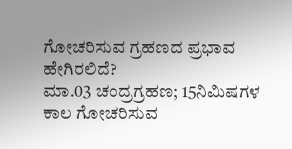ಗೋಚರಿಸುವ ಗ್ರಹಣದ ಪ್ರಭಾವ ಹೇಗಿರಲಿದೆ?
ಮಾ.03 ಚಂದ್ರಗ್ರಹಣ; 15ನಿಮಿಷಗಳ ಕಾಲ ಗೋಚರಿಸುವ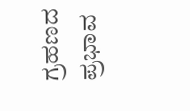ಗ್ರಹಣದ ಪ್ರಭಾವ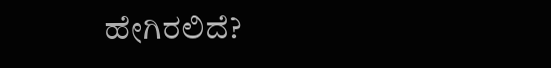ಹೇಗಿರಲಿದೆ?